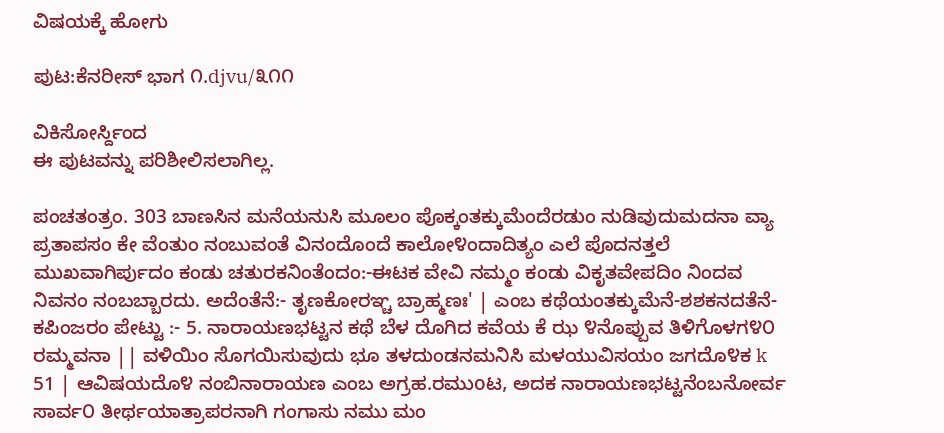ವಿಷಯಕ್ಕೆ ಹೋಗು

ಪುಟ:ಕೆನರೀಸ್ ಭಾಗ ೧.djvu/೩೧೧

ವಿಕಿಸೋರ್ಸ್ದಿಂದ
ಈ ಪುಟವನ್ನು ಪರಿಶೀಲಿಸಲಾಗಿಲ್ಲ.

ಪಂಚತಂತ್ರಂ. 303 ಬಾಣಸಿನ ಮನೆಯನುಸಿ ಮೂಲಂ ಪೊಕ್ಕಂತಕ್ಕುಮೆಂದೆರಡುಂ ನುಡಿವುದುಮದನಾ ವ್ಯಾ ಪ್ರತಾಪಸಂ ಕೇ ವೆಂತುಂ ನಂಬುವಂತೆ ವಿನಂದೊಂದೆ ಕಾಲೋ೪ಂದಾದಿತ್ಯಂ ಎಲೆ ಪೊದನತ್ತಲೆ ಮುಖವಾಗಿರ್ಪುದಂ ಕಂಡು ಚತುರಕನಿಂತೆಂದಂ:-ಈಟಕ ವೇವಿ ನಮ್ಮಂ ಕಂಡು ವಿಕೃತವೇಪದಿಂ ನಿಂದವ ನಿವನಂ ನಂಬಬ್ಬಾರದು. ಅದೆಂತೆನೆ:- ತೃಣಕೋರಞ್ಚ ಬ್ರಾಹ್ಮಣಃ' | ಎಂಬ ಕಥೆಯಂತಕ್ಕುಮೆನೆ-ಶಶಕನದತೆನೆ-ಕಪಿಂಜರಂ ಪೇಟ್ಟು :- 5. ನಾರಾಯಣಭಟ್ಟನ ಕಥೆ ಬೆಳ ದೊಗಿದ ಕವೆಯ ಕೆ ಝ ೪ನೊಪ್ಪುವ ತಿಳಿಗೊಳಗ೪೦ ರಮ್ಮವನಾ || ವಳಿಯಿಂ ಸೊಗಯಿಸುವುದು ಭೂ ತಳದುಂಡನಮನಿಸಿ ಮಳಯುವಿಸಯಂ ಜಗದೊ೪ಕ k 51 | ಆವಿಷಯದೊ೪ ನಂಬಿನಾರಾಯಣ ಎಂಬ ಅಗ್ರಹ.ರಮುoಟ, ಅದಕ ನಾರಾಯಣಭಟ್ಟನೆಂಬನೋರ್ವ ಸಾರ್ವ೦ ತೀರ್ಥಯಾತ್ರಾಪರನಾಗಿ ಗಂಗಾಸು ನಮು ಮಂ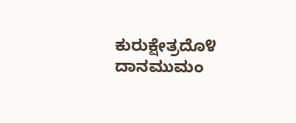ಕುರುಕ್ಷೇತ್ರದೊ೪ ದಾನಮುಮಂ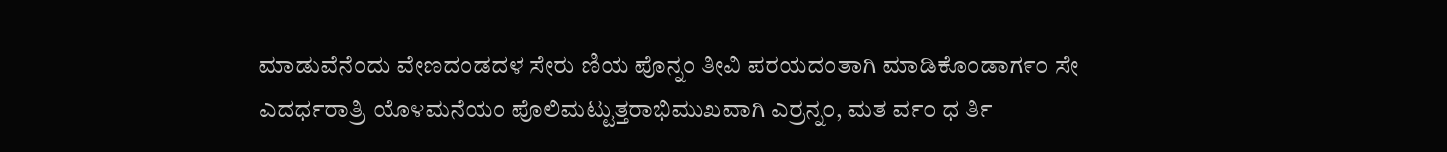ಮಾಡುವೆನೆಂದು ವೇಣದಂಡದಳ ಸೇರು ಣಿಯ ಪೊನ್ನಂ ತೀವಿ ಪರಯದಂತಾಗಿ ಮಾಡಿಕೊಂಡಾಗ೯೦ ಸೇ ಎದರ್ಧರಾತ್ರಿ ಯೊ೪ಮನೆಯಂ ಪೊಲಿಮಟ್ಟುತ್ತರಾಭಿಮುಖವಾಗಿ ಎರ್ರನ್ನ೦, ಮತ ರ್ವ೦ ಧ ರ್ತಿ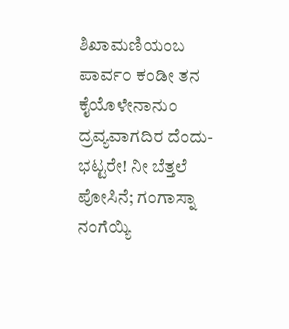ಶಿಖಾಮಣಿಯಂಬ ಪಾರ್ವ೦ ಕಂಡೀ ತನ ಕೈಯೊಳೇನಾನುಂ ದ್ರವ್ಯವಾಗದಿರ ದೆಂದು-ಭಟ್ಟರೇ! ನೀ ಬೆತ್ತಲೆ ಪೋಸಿನೆ; ಗಂಗಾಸ್ನಾ ನಂಗೆಯ್ಯಿ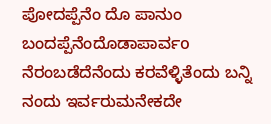ಪೋದಪ್ಪೆನೆಂ ದೊ ಪಾನುಂ ಬಂದಪ್ಪೆನೆಂದೊಡಾಪಾರ್ವo ನೆರಂಬಡೆದೆನೆಂದು ಕರವೆಳ್ಳಿತೆಂದು ಬನ್ನಿ ನಂದು ಇರ್ವರುಮನೇಕದೇ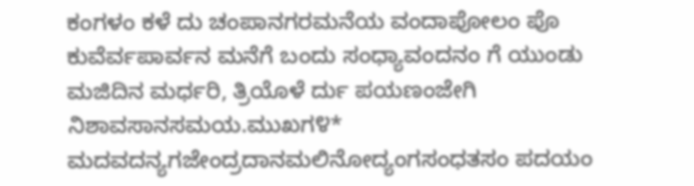ಕಂಗಳಂ ಕಳೆ ದು ಚಂಪಾನಗರಮನೆಯ ವಂದಾಪೋಲಂ ಪೊ ಕುವೆರ್ವಪಾರ್ವನ ಮನೆಗೆ ಬಂದು ಸಂಧ್ಯಾವಂದನಂ ಗೆ ಯುಂಡು ಮಜಿದಿನ ಮರ್ಧರಿ, ತ್ರಿಯೊಳೆ ರ್ದು ಪಯಣಂಜೇಗಿ ನಿಶಾವಸಾನಸಮಯ.ಮುಖಗ೪* ಮದವದನ್ಯಗಜೇಂದ್ರದಾನಮಲಿನೋದ್ಯಂಗಸಂಧತಸಂ ಪದಯಂ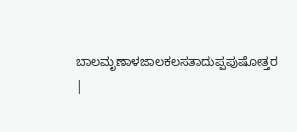ಬಾಲಮೃಣಾಳಜಾಲಕಲಸತಾದುಪ್ಪಪುಷೋತ್ತರ |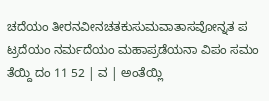ಚದೆಯಂ ತೀರನವೀನಚತಕುಸುಮವಾತಾಸವೋನ್ನತ ಪ ಟ್ರದೆಯಂ ನರ್ಮದೆಯಂ ಮಹಾಪ್ರಡೆಯನಾ ವಿಪಂ ಸಮಂ ತೆಯ್ದಿ ದಂ 11 52 | ವ | ಅಂತೆಯ್ಲಿ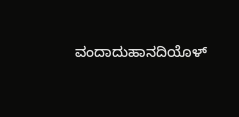ವಂದಾದುಹಾನದಿಯೊಳ್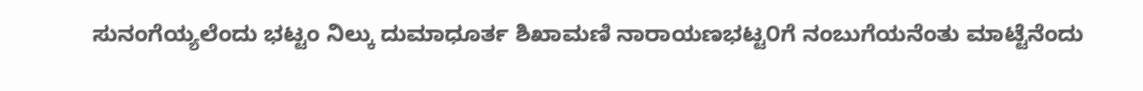ಸುನಂಗೆಯ್ಯಲೆಂದು ಭಟ್ಟಂ ನಿಲ್ಕು ದುಮಾಧೂರ್ತ ಶಿಖಾಮಣಿ ನಾರಾಯಣಭಟ್ಟ೦ಗೆ ನಂಬುಗೆಯನೆಂತು ಮಾಟ್ಟೆನೆಂದು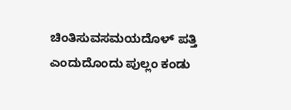ಚಿಂತಿಸುವಸಮಯದೊಳ್ ಪತ್ತಿ ಎಂದುದೊಂದು ಪುಲ್ಲಂ ಕಂಡು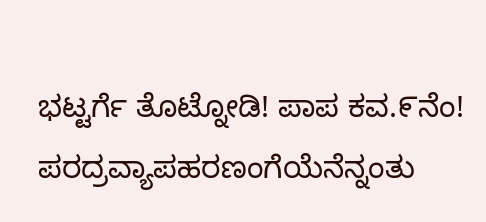ಭಟ್ಟರ್ಗೆ ತೊಟ್ನೋಡಿ! ಪಾಪ ಕವ.೯ನೆಂ! ಪರದ್ರವ್ಯಾಪಹರಣಂಗೆಯೆನೆನ್ನಂತು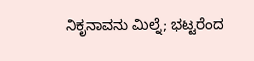ನಿಕೃನಾವನು ಮಿಲ್ನೆ; ಭಟ್ಟರೆಂದ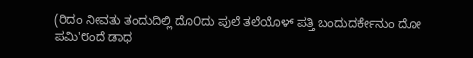(ರಿದಂ ನೀವತು ತಂದುದಿಲ್ಲಿ ದೊ೦ದು ಪುಲೆ ತಲೆಯೊಳ್ ಪತ್ತಿ ಬಂದುದರ್ಕೇನುಂ ದೋ ಪಮಿ'೮ಂದೆ ಡಾಧ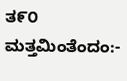ತ೯೦ ಮತ್ತಮಿಂತೆಂದಂ:-